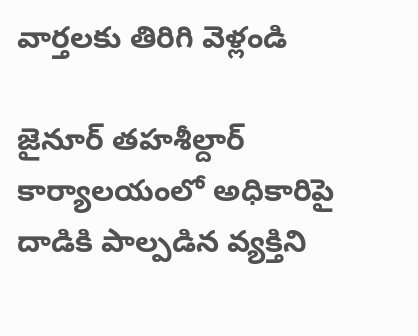వార్తలకు తిరిగి వెళ్లండి

జైనూర్ తహశీల్దార్ కార్యాలయంలో అధికారిపై దాడికి పాల్పడిన వ్యక్తిని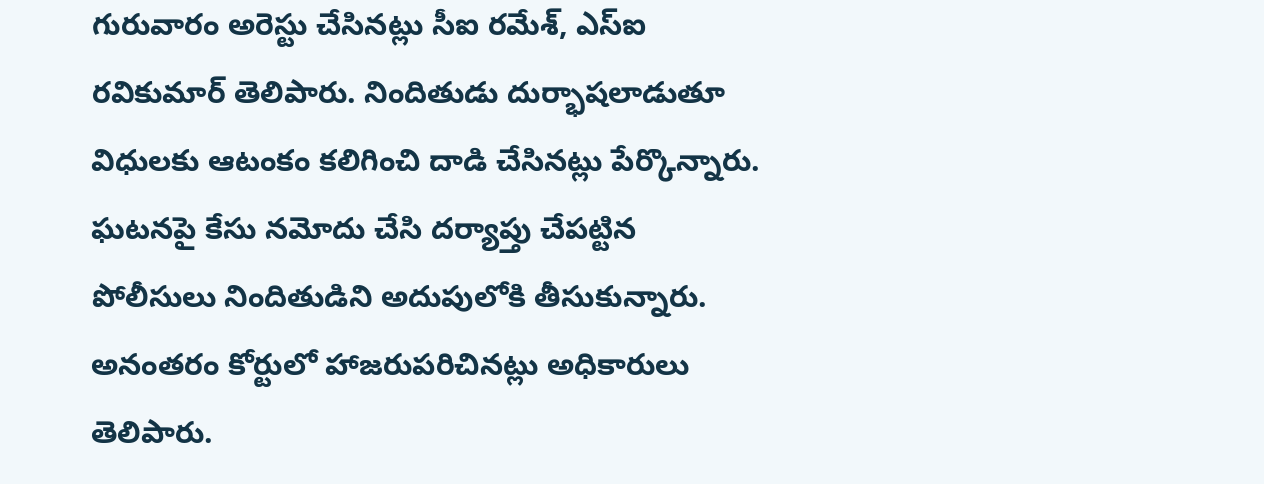గురువారం అరెస్టు చేసినట్లు సీఐ రమేశ్, ఎస్ఐ రవికుమార్ తెలిపారు. నిందితుడు దుర్భాషలాడుతూ విధులకు ఆటంకం కలిగించి దాడి చేసినట్లు పేర్కొన్నారు.
ఘటనపై కేసు నమోదు చేసి దర్యాప్తు చేపట్టిన పోలీసులు నిందితుడిని అదుపులోకి తీసుకున్నారు. అనంతరం కోర్టులో హాజరుపరిచినట్లు అధికారులు తెలిపారు.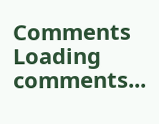Comments
Loading comments...